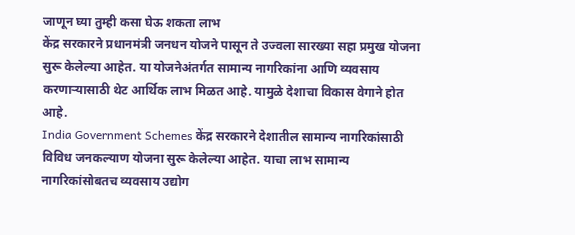जाणून घ्या तुम्ही कसा घेऊ शकता लाभ
केंद्र सरकारने प्रधानमंत्री जनधन योजने पासून ते उज्वला सारख्या सहा प्रमुख योजना सुरू केलेल्या आहेत. या योजनेअंतर्गत सामान्य नागरिकांना आणि व्यवसाय करणाऱ्यासाठी थेट आर्थिक लाभ मिळत आहे. यामुळे देशाचा विकास वेगाने होत आहे.
India Government Schemes केंद्र सरकारने देशातील सामान्य नागरिकांसाठी विविध जनकल्याण योजना सुरू केलेल्या आहेत. याचा लाभ सामान्य नागरिकांसोबतच व्यवसाय उद्योग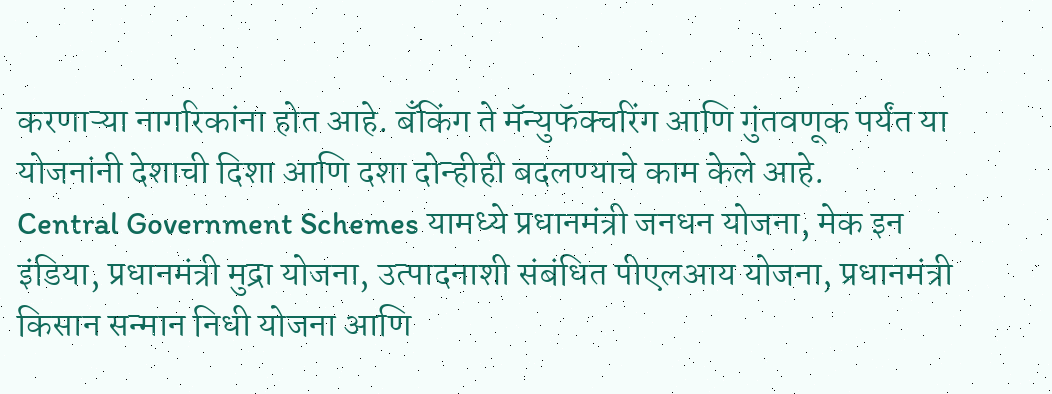करणाऱ्या नागरिकांना होत आहे. बँकिंग ते मॅन्युफॅक्चरिंग आणि गुंतवणूक पर्यंत या योजनांनी देशाची दिशा आणि दशा दोन्हीही बदलण्याचे काम केले आहे.
Central Government Schemes यामध्ये प्रधानमंत्री जनधन योजना, मेक इन इंडिया, प्रधानमंत्री मुद्रा योजना, उत्पादनाशी संबंधित पीएलआय योजना, प्रधानमंत्री किसान सन्मान निधी योजना आणि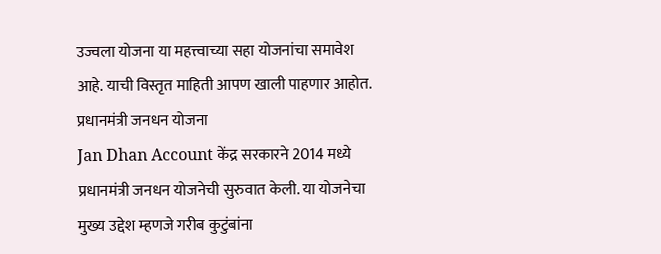उज्वला योजना या महत्त्वाच्या सहा योजनांचा समावेश आहे. याची विस्तृत माहिती आपण खाली पाहणार आहोत.
प्रधानमंत्री जनधन योजना
Jan Dhan Account केंद्र सरकारने 2014 मध्ये प्रधानमंत्री जनधन योजनेची सुरुवात केली. या योजनेचा मुख्य उद्देश म्हणजे गरीब कुटुंबांना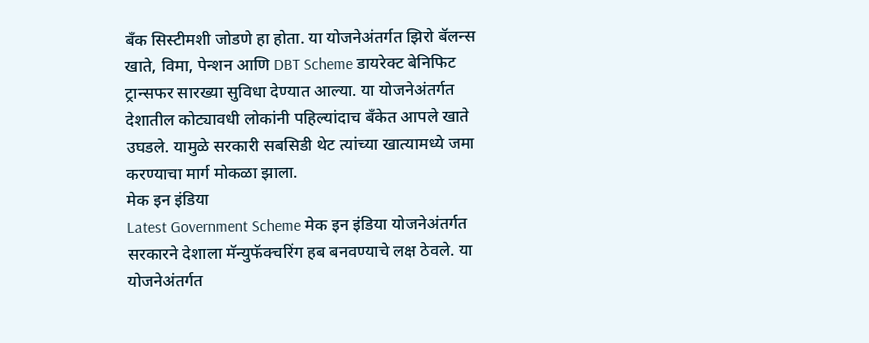बँक सिस्टीमशी जोडणे हा होता. या योजनेअंतर्गत झिरो बॅलन्स खाते, विमा, पेन्शन आणि DBT Scheme डायरेक्ट बेनिफिट ट्रान्सफर सारख्या सुविधा देण्यात आल्या. या योजनेअंतर्गत देशातील कोट्यावधी लोकांनी पहिल्यांदाच बँकेत आपले खाते उघडले. यामुळे सरकारी सबसिडी थेट त्यांच्या खात्यामध्ये जमा करण्याचा मार्ग मोकळा झाला.
मेक इन इंडिया
Latest Government Scheme मेक इन इंडिया योजनेअंतर्गत सरकारने देशाला मॅन्युफॅक्चरिंग हब बनवण्याचे लक्ष ठेवले. या योजनेअंतर्गत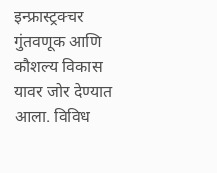इन्फ्रास्ट्रक्चर गुंतवणूक आणि कौशल्य विकास यावर जोर देण्यात आला. विविध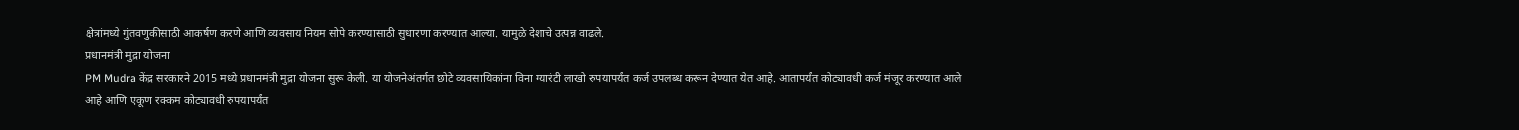क्षेत्रांमध्ये गुंतवणुकीसाठी आकर्षण करणे आणि व्यवसाय नियम सोपे करण्यासाठी सुधारणा करण्यात आल्या. यामुळे देशाचे उत्पन्न वाढले.
प्रधानमंत्री मुद्रा योजना
PM Mudra केंद्र सरकारने 2015 मध्ये प्रधानमंत्री मुद्रा योजना सुरू केली. या योजनेअंतर्गत छोटे व्यवसायिकांना विना ग्यारंटी लाखो रुपयापर्यंत कर्ज उपलब्ध करून देण्यात येत आहे. आतापर्यंत कोट्यावधी कर्ज मंजूर करण्यात आले आहे आणि एकूण रक्कम कोट्यावधी रुपयापर्यंत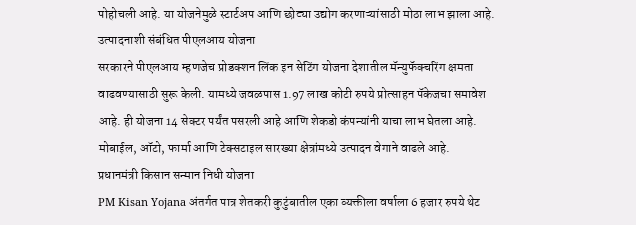पोहोचली आहे. या योजनेमुळे स्टार्टअप आणि छोट्या उद्योग करणाऱ्यांसाठी मोठा लाभ झाला आहे.
उत्पादनाशी संबंधित पीएलआय योजना
सरकारने पीएलआय म्हणजेच प्रोडक्शन लिंक इन सेटिंग योजना देशातील मॅन्युफॅक्चरिंग क्षमता वाढवण्यासाठी सुरू केली. यामध्ये जवळपास 1.97 लाख कोटी रुपये प्रोत्साहन पॅकेजचा समावेश आहे. ही योजना 14 सेक्टर पर्यंत पसरली आहे आणि शेकडो कंपन्यांनी याचा लाभ घेतला आहे. मोबाईल, ऑटो, फार्मा आणि टेक्सटाइल सारख्या क्षेत्रांमध्ये उत्पादन वेगाने वाढले आहे.
प्रधानमंत्री किसान सन्मान निधी योजना
PM Kisan Yojana अंतर्गत पात्र शेतकरी कुटुंबातील एका व्यक्तीला वर्षाला 6 हजार रुपये थेट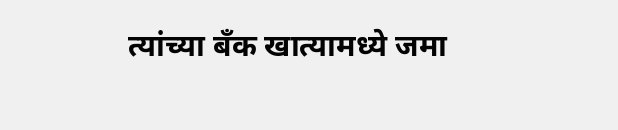त्यांच्या बँक खात्यामध्ये जमा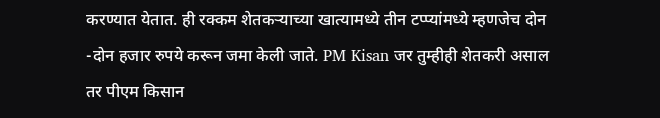करण्यात येतात. ही रक्कम शेतकऱ्याच्या खात्यामध्ये तीन टप्प्यांमध्ये म्हणजेच दोन -दोन हजार रुपये करून जमा केली जाते. PM Kisan जर तुम्हीही शेतकरी असाल तर पीएम किसान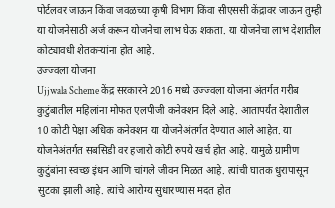पोर्टलवर जाऊन किंवा जवळच्या कृषी विभाग किंवा सीएससी केंद्रावर जाऊन तुम्ही या योजनेसाठी अर्ज करून योजनेचा लाभ घेऊ शकता. या योजनेचा लाभ देशातील कोट्यावधी शेतकऱ्यांना होत आहे.
उज्ज्वला योजना
Ujjwala Scheme केंद्र सरकारने 2016 मध्ये उज्ज्वला योजना अंतर्गत गरीब कुटुंबातील महिलांना मोफत एलपीजी कनेक्शन दिले आहे. आतापर्यंत देशातील 10 कोटी पेक्षा अधिक कनेक्शन या योजनेअंतर्गत देण्यात आले आहेत. या योजनेअंतर्गत सबसिडी वर हजारो कोटी रुपये खर्च होत आहे. यामुळे ग्रामीण कुटुंबांना स्वच्छ इंधन आणि चांगले जीवन मिळत आहे. त्यांची घातक धुरापासून सुटका झाली आहे. त्यांचे आरोग्य सुधारण्यास मदत होत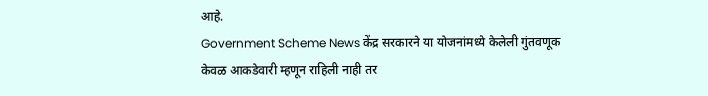आहे.
Government Scheme News केंद्र सरकारने या योजनांमध्ये केलेली गुंतवणूक केवळ आकडेवारी म्हणून राहिली नाही तर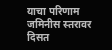याचा परिणाम जमिनीस स्तरावर दिसत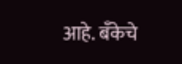आहे. बँकेचे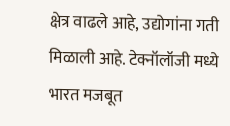क्षेत्र वाढले आहे, उद्योगांना गती मिळाली आहे. टेक्नॉलॉजी मध्ये भारत मजबूत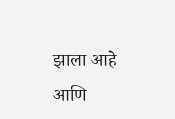झाला आहे आणि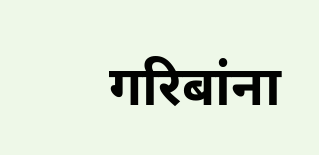गरिबांना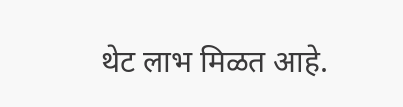थेट लाभ मिळत आहे.